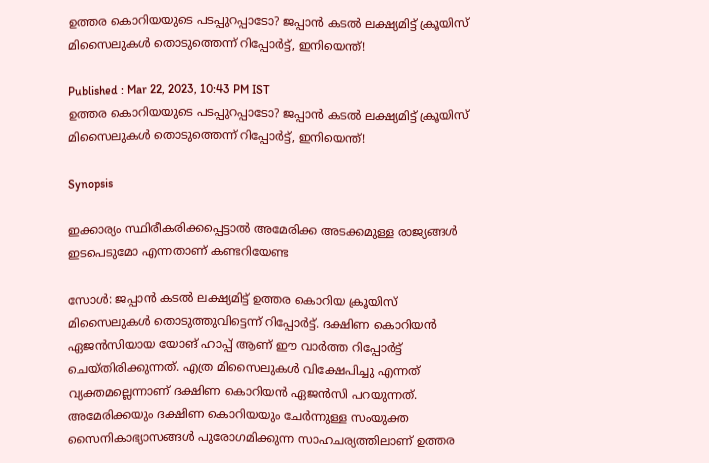ഉത്തര കൊറിയയുടെ പടപ്പുറപ്പാടോ? ജപ്പാൻ കടൽ ലക്ഷ്യമിട്ട് ക്രൂയിസ് മിസൈലുകൾ തൊടുത്തെന്ന് റിപ്പോ‍ർട്ട്, ഇനിയെന്ത്!

Published : Mar 22, 2023, 10:43 PM IST
ഉത്തര കൊറിയയുടെ പടപ്പുറപ്പാടോ? ജപ്പാൻ കടൽ ലക്ഷ്യമിട്ട് ക്രൂയിസ് മിസൈലുകൾ തൊടുത്തെന്ന് റിപ്പോ‍ർട്ട്, ഇനിയെന്ത്!

Synopsis

ഇക്കാര്യം സ്ഥിരീകരിക്കപ്പെട്ടാൽ അമേരിക്ക അടക്കമുള്ള രാജ്യങ്ങൾ ഇടപെടുമോ എന്നതാണ് കണ്ടറിയേണ്ട

സോൾ: ജപ്പാൻ കടൽ ലക്ഷ്യമിട്ട് ഉത്തര കൊറിയ ക്രൂയിസ് മിസൈലുകൾ തൊടുത്തുവിട്ടെന്ന് റിപ്പോർട്ട്. ദക്ഷിണ കൊറിയൻ ഏജൻസിയായ യോങ് ഹാപ്പ് ആണ് ഈ വാർത്ത റിപ്പോർട്ട് ചെയ്തിരിക്കുന്നത്. എത്ര മിസൈലുകൾ വിക്ഷേപിച്ചു എന്നത് വ്യക്തമല്ലെന്നാണ് ദക്ഷിണ കൊറിയൻ ഏജൻസി പറയുന്നത്. അമേരിക്കയും ദക്ഷിണ കൊറിയയും ചേർന്നുള്ള സംയുക്ത സൈനികാഭ്യാസങ്ങൾ പുരോഗമിക്കുന്ന സാഹചര്യത്തിലാണ് ഉത്തര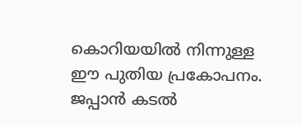കൊറിയയിൽ നിന്നുള്ള ഈ പുതിയ പ്രകോപനം. ജപ്പാൻ കടൽ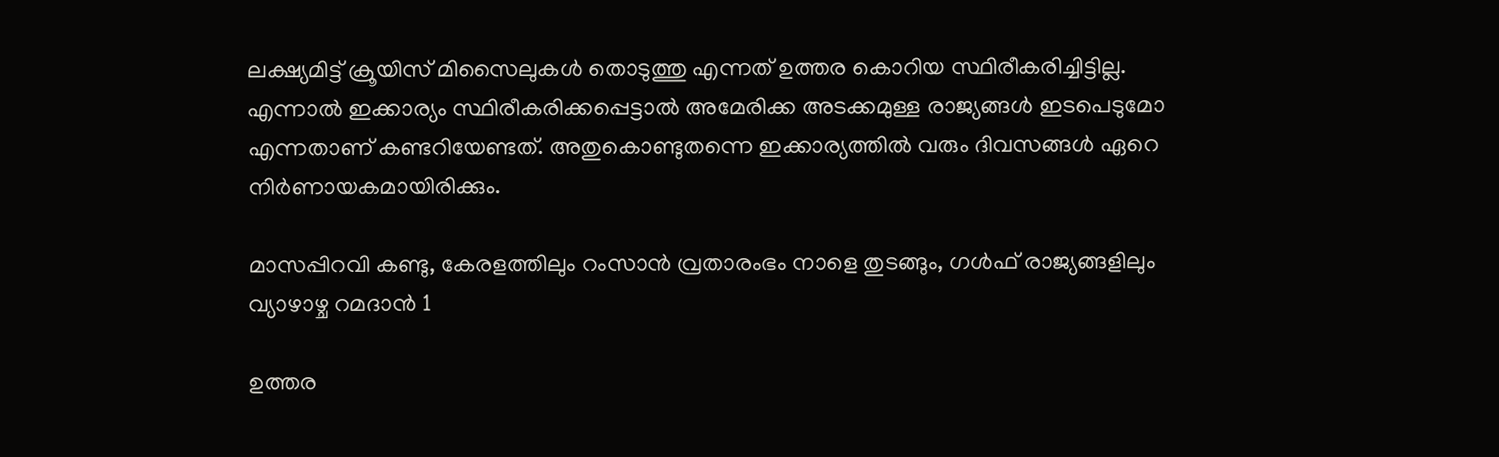ലക്ഷ്യമിട്ട് ക്രൂയിസ് മിസൈലുകൾ തൊടുത്തു എന്നത് ഉത്തര കൊറിയ സ്ഥിരീകരിച്ചിട്ടില്ല. എന്നാൽ ഇക്കാര്യം സ്ഥിരീകരിക്കപ്പെട്ടാൽ അമേരിക്ക അടക്കമുള്ള രാജ്യങ്ങൾ ഇടപെടുമോ എന്നതാണ് കണ്ടറിയേണ്ടത്. അതുകൊണ്ടുതന്നെ ഇക്കാര്യത്തിൽ വരും ദിവസങ്ങൾ ഏറെ നിർണായകമായിരിക്കും.

മാസപ്പിറവി കണ്ടു, കേരളത്തിലും റംസാൻ വ്രതാരംഭം നാളെ തുടങ്ങും, ഗൾഫ് രാജ്യങ്ങളിലും വ്യാഴാഴ്ച റമദാൻ 1

ഉത്തര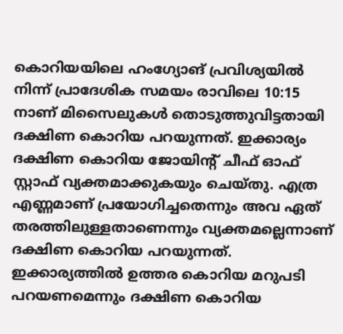കൊറിയയിലെ ഹംഗ്യോങ് പ്രവിശ്യയിൽ നിന്ന് പ്രാദേശിക സമയം രാവിലെ 10:15 നാണ് മിസൈലുകൾ തൊടുത്തുവിട്ടതായി ദക്ഷിണ കൊറിയ പറയുന്നത്. ഇക്കാര്യം ദക്ഷിണ കൊറിയ ജോയിന്റ് ചീഫ് ഓഫ് സ്റ്റാഫ് വ്യക്തമാക്കുകയും ചെയ്തു. എത്ര എണ്ണമാണ് പ്രയോഗിച്ചതെന്നും അവ ഏത് തരത്തിലുള്ളതാണെന്നും വ്യക്തമല്ലെന്നാണ് ദക്ഷിണ കൊറിയ പറയുന്നത്. ഇക്കാര്യത്തിൽ ഉത്തര കൊറിയ മറുപടി പറയണമെന്നും ദക്ഷിണ കൊറിയ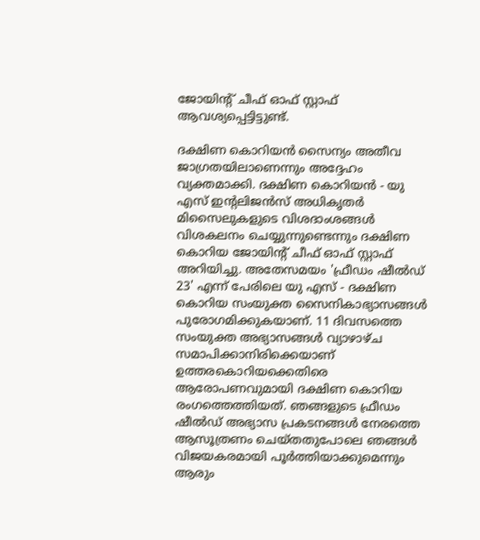ജോയിന്റ് ചീഫ് ഓഫ് സ്റ്റാഫ് ആവശ്യപ്പെട്ടിട്ടുണ്ട്.

ദക്ഷിണ കൊറിയൻ സൈന്യം അതീവ ജാഗ്രതയിലാണെന്നും അദ്ദേഹം വ്യക്തമാക്കി. ദക്ഷിണ കൊറിയൻ - യു എസ് ഇന്റലിജൻസ് അധികൃതർ മിസൈലുകളുടെ വിശദാംശങ്ങൾ വിശകലനം ചെയ്യുന്നുണ്ടെന്നും ദക്ഷിണ കൊറിയ ജോയിന്റ് ചീഫ് ഓഫ് സ്റ്റാഫ് അറിയിച്ചു. അതേസമയം 'ഫ്രീഡം ഷീൽഡ് 23' എന്ന് പേരിലെ യു എസ് - ദക്ഷിണ കൊറിയ സംയുക്ത സൈനികാഭ്യാസങ്ങൾ പുരോഗമിക്കുകയാണ്. 11 ദിവസത്തെ സംയുക്ത അഭ്യാസങ്ങൾ വ്യാഴാഴ്ച സമാപിക്കാനിരിക്കെയാണ് ഉത്തരകൊറിയക്കെതിരെ ആരോപണവുമായി ദക്ഷിണ കൊറിയ രംഗത്തെത്തിയത്. ഞങ്ങളുടെ ഫ്രീഡം ഷീൽഡ് അഭ്യാസ പ്രകടനങ്ങൾ നേരത്തെ ആസൂത്രണം ചെയ്തതുപോലെ ഞങ്ങൾ വിജയകരമായി പൂർത്തിയാക്കുമെന്നും ആരും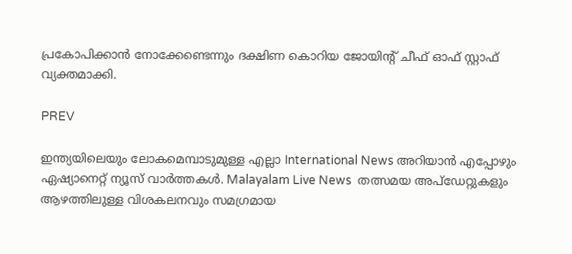പ്രകോപിക്കാൻ നോക്കേണ്ടെന്നും ദക്ഷിണ കൊറിയ ജോയിന്റ് ചീഫ് ഓഫ് സ്റ്റാഫ് വ്യക്തമാക്കി.

PREV

ഇന്ത്യയിലെയും ലോകമെമ്പാടുമുള്ള എല്ലാ International News അറിയാൻ എപ്പോഴും ഏഷ്യാനെറ്റ് ന്യൂസ് വാർത്തകൾ. Malayalam Live News  തത്സമയ അപ്‌ഡേറ്റുകളും ആഴത്തിലുള്ള വിശകലനവും സമഗ്രമായ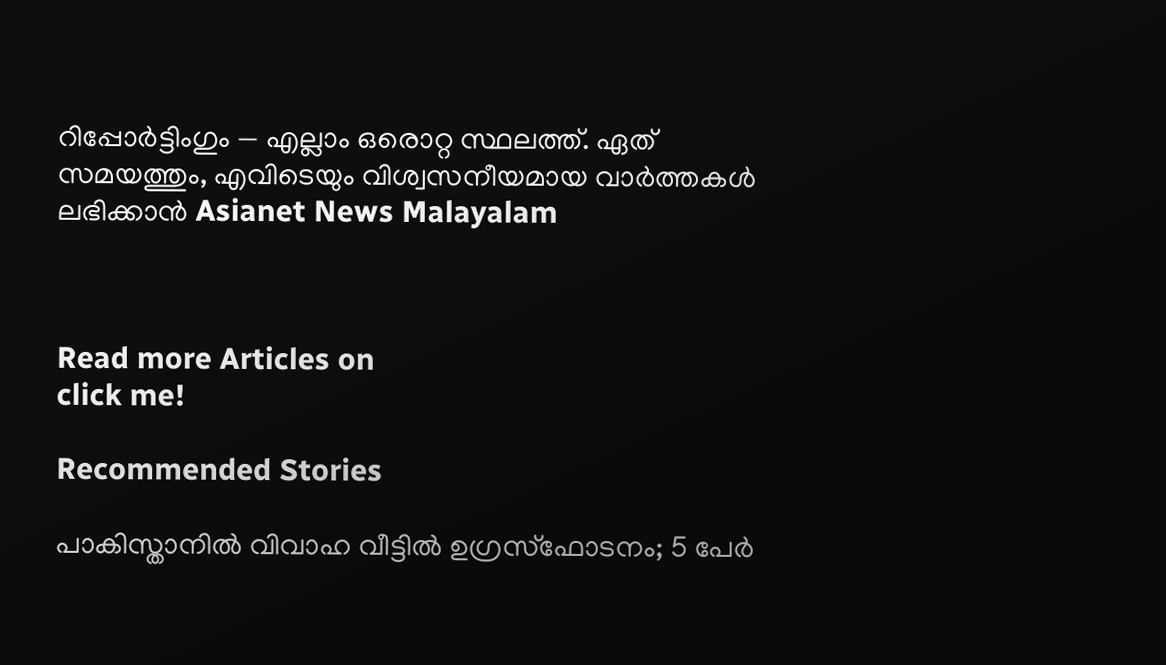റിപ്പോർട്ടിംഗും — എല്ലാം ഒരൊറ്റ സ്ഥലത്ത്. ഏത് സമയത്തും, എവിടെയും വിശ്വസനീയമായ വാർത്തകൾ ലഭിക്കാൻ Asianet News Malayalam



Read more Articles on
click me!

Recommended Stories

പാകിസ്താനിൽ വിവാഹ വീട്ടിൽ ഉഗ്രസ്ഫോടനം; 5 പേർ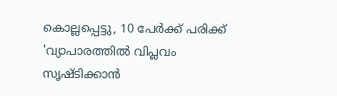കൊല്ലപ്പെട്ടു, 10 പേർക്ക് പരിക്ക്
'വ്യാപാരത്തിൽ വിപ്ലവം സൃഷ്ടിക്കാൻ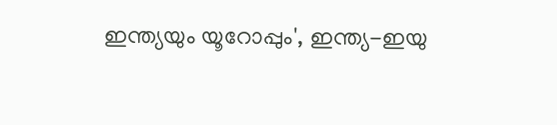ഇന്ത്യയും യൂറോപ്പും', ഇന്ത്യ-ഇയു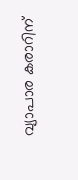വ്യാപാര കരാറിന്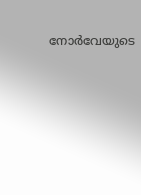നോർവേയുടെ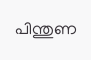പിന്തുണ